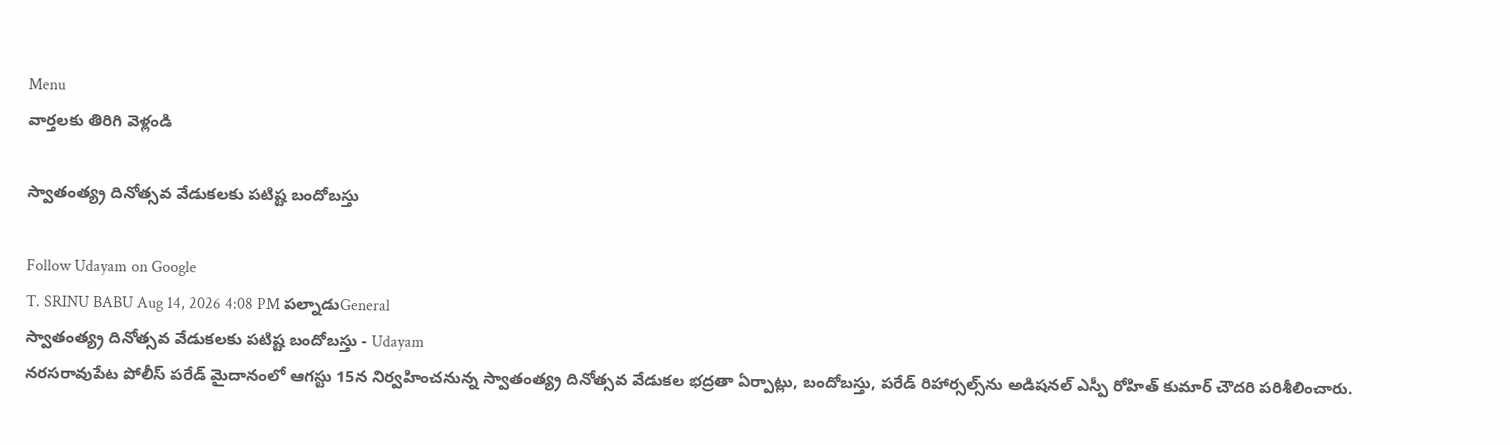Menu
వార్తలకు తిరిగి వెళ్లండి

స్వాతంత్య్ర దినోత్సవ వేడుకలకు పటిష్ట బందోబస్తు

Follow Udayam on Google
T. SRINU BABU Aug 14, 2026 4:08 PM పల్నాడుGeneral
స్వాతంత్య్ర దినోత్సవ వేడుకలకు పటిష్ట బందోబస్తు - Udayam
నరసరావుపేట పోలీస్ పరేడ్ మైదానంలో ఆగస్టు 15న నిర్వహించనున్న స్వాతంత్య్ర దినోత్సవ వేడుకల భద్రతా ఏర్పాట్లు, బందోబస్తు, పరేడ్ రిహార్సల్స్‌ను అడిషనల్ ఎస్పీ రోహిత్ కుమార్ చౌదరి పరిశీలించారు.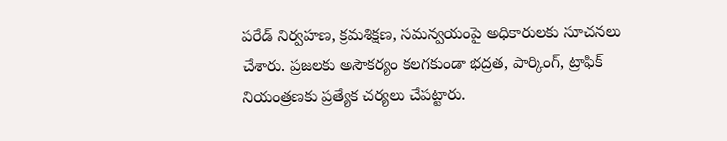పరేడ్ నిర్వహణ, క్రమశిక్షణ, సమన్వయంపై అధికారులకు సూచనలు చేశారు. ప్రజలకు అసౌకర్యం కలగకుండా భద్రత, పార్కింగ్, ట్రాఫిక్ నియంత్రణకు ప్రత్యేక చర్యలు చేపట్టారు.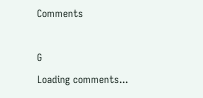Comments

G
Loading comments...